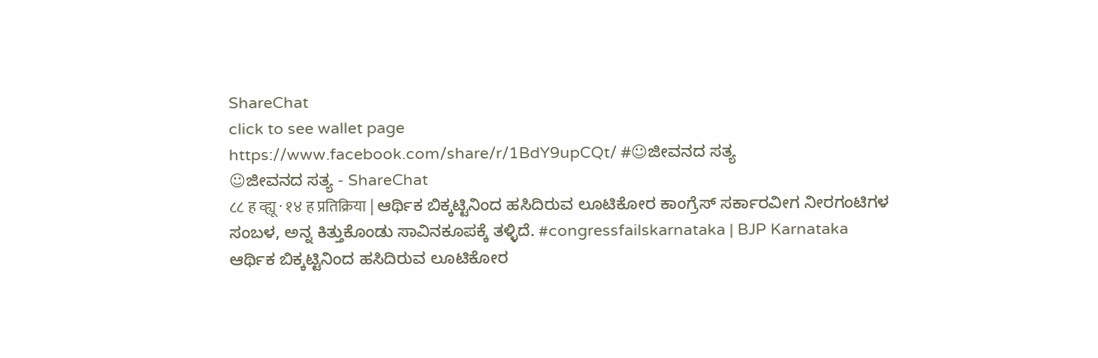ShareChat
click to see wallet page
https://www.facebook.com/share/r/1BdY9upCQt/ #☺ಜೀವನದ ಸತ್ಯ
☺ಜೀವನದ ಸತ್ಯ - ShareChat
८८ ह व्ह्यू · १४ ह प्रतिक्रिया | ಆರ್ಥಿಕ ಬಿಕ್ಕಟ್ಟಿನಿಂದ ಹಸಿದಿರುವ ಲೂಟಿಕೋರ ಕಾಂಗ್ರೆಸ್‌ ಸರ್ಕಾರವೀಗ ನೀರಗಂಟಿಗಳ ಸಂಬಳ, ಅನ್ನ ಕಿತ್ತುಕೊಂಡು ಸಾವಿನಕೂಪಕ್ಕೆ ತಳ್ಳಿದೆ. #congressfailskarnataka | BJP Karnataka
ಆರ್ಥಿಕ ಬಿಕ್ಕಟ್ಟಿನಿಂದ ಹಸಿದಿರುವ ಲೂಟಿಕೋರ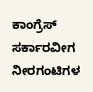ಕಾಂಗ್ರೆಸ್‌ ಸರ್ಕಾರವೀಗ ನೀರಗಂಟಿಗಳ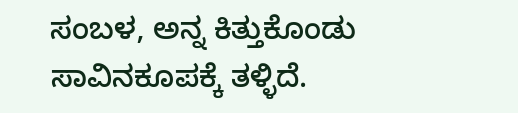ಸಂಬಳ, ಅನ್ನ ಕಿತ್ತುಕೊಂಡು ಸಾವಿನಕೂಪಕ್ಕೆ ತಳ್ಳಿದೆ.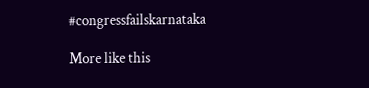#congressfailskarnataka

More like this